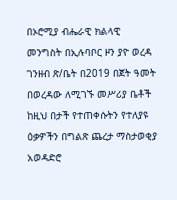በኦሮሚያ ብሔራዊ ክልላዊ መንግስት በኢሉባቦር ዞን ያዮ ወረዳ ገንዘብ ጽ/ቤት በ2019 በጀት ዓመት በወረዳው ለሚገኙ መሥሪያ ቤቶች ከዚህ በታች የተጠቀሱትን የተለያዩ ዕቃዎችን በግልጽ ጨረታ ማስታወቂያ አወዳድሮ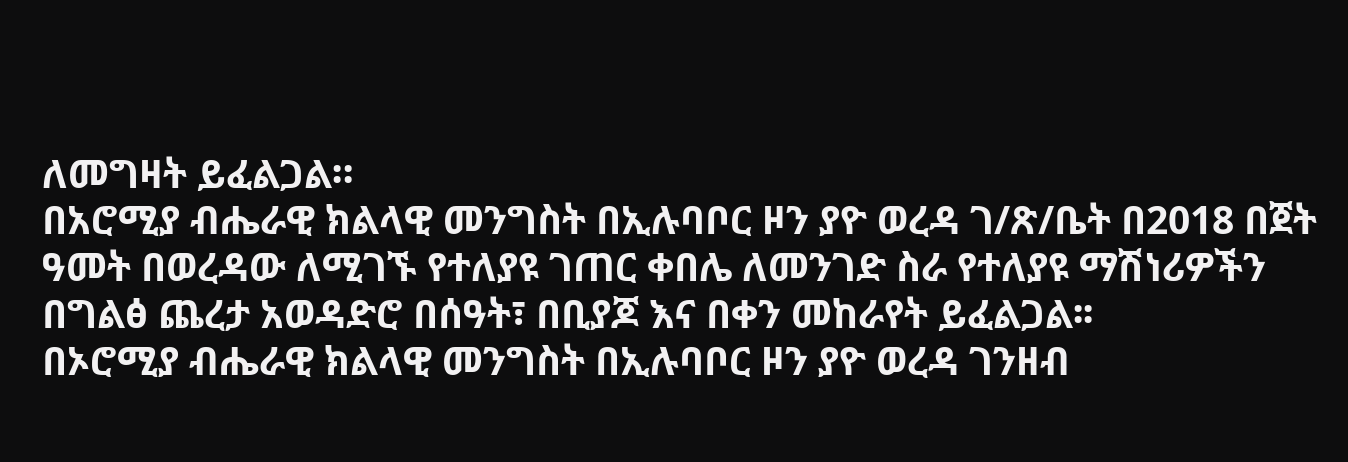ለመግዛት ይፈልጋል።
በአሮሚያ ብሔራዊ ክልላዊ መንግስት በኢሉባቦር ዞን ያዮ ወረዳ ገ/ጽ/ቤት በ2018 በጀት ዓመት በወረዳው ለሚገኙ የተለያዩ ገጠር ቀበሌ ለመንገድ ስራ የተለያዩ ማሽነሪዎችን በግልፅ ጨረታ አወዳድሮ በሰዓት፣ በቢያጆ እና በቀን መከራየት ይፈልጋል፡፡
በኦሮሚያ ብሔራዊ ክልላዊ መንግስት በኢሉባቦር ዞን ያዮ ወረዳ ገንዘብ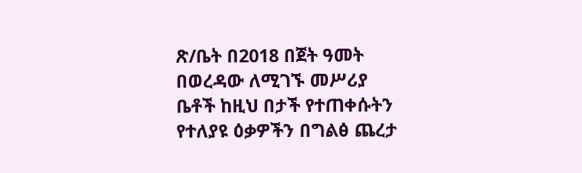ጽ/ቤት በ2018 በጀት ዓመት በወረዳው ለሚገኙ መሥሪያ ቤቶች ከዚህ በታች የተጠቀሱትን የተለያዩ ዕቃዎችን በግልፅ ጨረታ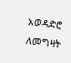አወዳድሮ ለመግዛት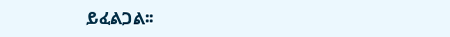ይፈልጋል፡፡